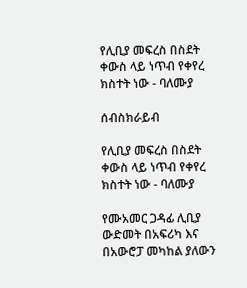የሊቢያ መፍረስ በስደት ቀውስ ላይ ነጥብ የቀየረ ክስተት ነው - ባለሙያ

ሰብስክራይብ

የሊቢያ መፍረስ በስደት ቀውስ ላይ ነጥብ የቀየረ ክስተት ነው - ባለሙያ

የሙአመር ጋዳፊ ሊቢያ ውድመት በአፍሪካ እና በአውሮፓ መካከል ያለውን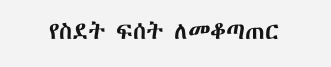የስደት ፍሰት ለመቆጣጠር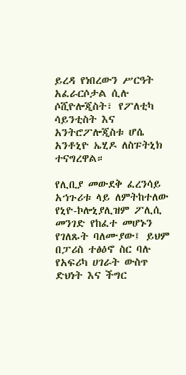ይረዳ የነበረውን ሥርዓት አፈራርሶታል ሲሉ ሶሺዮሎጂስት፣ የፖለቲካ ሳይንቲስት እና አንትሮፖሎጂስቱ ሆሴ አንቶኒዮ ኤሂዶ ለስፑትኒክ ተናግረዋል።

የሊቢያ መውደቅ ፈረንሳይ አኀጉሪቱ ላይ ለምትከተለው የኒዮ-ኮሎኒያሊዝም ፖሊሲ መንገድ የከፈተ መሆኑን የገለጹት ባለሙያው፤ ይህም በፓሪስ ተፅዕኖ ስር ባሉ የአፍሪካ ሀገራት ውስጥ ድህነት እና ችግር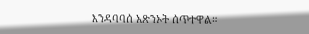እንዳባባሰ አጽንኦት ሰጥተዋል።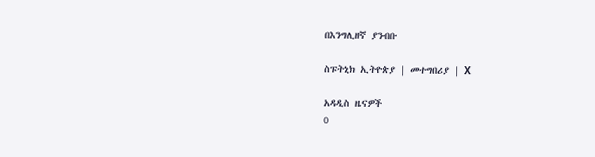በእንግሊዘኛ ያንብቡ

ስፑትኒክ ኢትዮጵያ | መተግበሪያ | X

አዳዲስ ዜናዎች
0